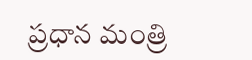ప్రధాన మంత్రి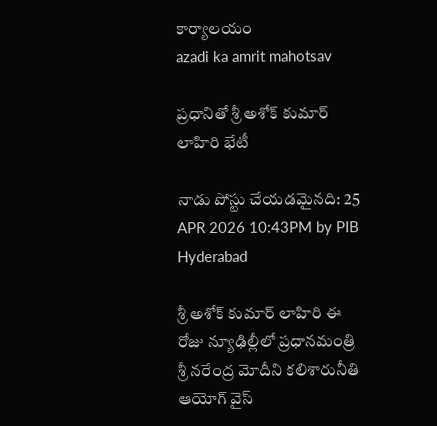కార్యాలయం
azadi ka amrit mahotsav

ప్రధానితో శ్రీ అశోక్ కుమార్ లాహిరి భేటీ

నాడు పోస్టు చేయడమైనది: 25 APR 2026 10:43PM by PIB Hyderabad

శ్రీ అశోక్ కుమార్ లాహిరి ఈ రోజు న్యూఢిల్లీలో ప్రధానమంత్రి శ్రీ నరేంద్ర మోదీని కలిశారునీతి ఆయోగ్ వైస్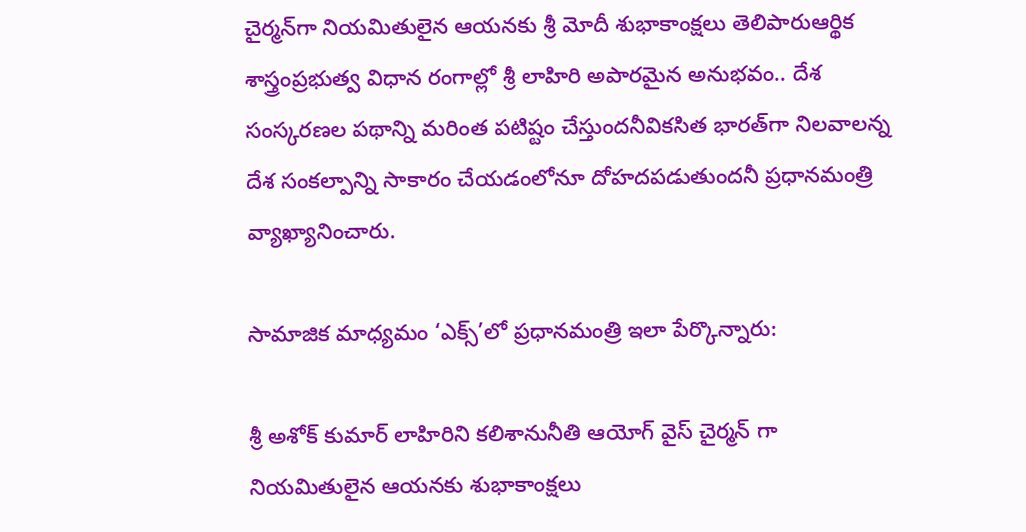చైర్మన్‌గా నియమితులైన ఆయనకు శ్రీ మోదీ శుభాకాంక్షలు తెలిపారుఆర్థిక శాస్త్రంప్రభుత్వ విధాన రంగాల్లో శ్రీ లాహిరి అపారమైన అనుభవం.. దేశ సంస్కరణల పథాన్ని మరింత పటిష్టం చేస్తుందనీవికసిత భారత్‌గా నిలవాలన్న దేశ సంకల్పాన్ని సాకారం చేయడంలోనూ దోహదపడుతుందనీ ప్రధానమంత్రి వ్యాఖ్యానించారు.

సామాజిక మాధ్యమం ‘ఎక్స్’లో ప్రధానమంత్రి ఇలా పేర్కొన్నారు:

శ్రీ అశోక్ కుమార్ లాహిరిని కలిశానునీతి ఆయోగ్ వైస్‌ చైర్మన్ గా నియమితులైన ఆయనకు శుభాకాంక్షలు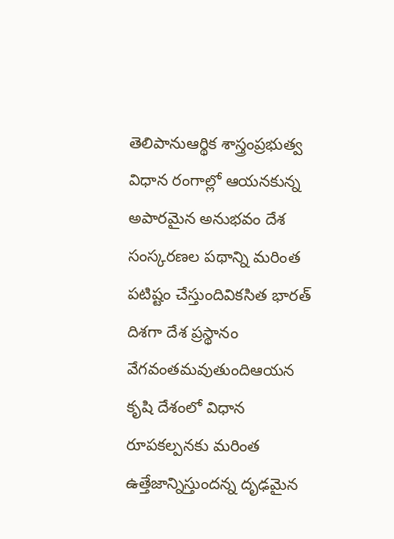తెలిపానుఆర్థిక శాస్త్రంప్రభుత్వ విధాన రంగాల్లో ఆయనకున్న అపారమైన అనుభవం దేశ సంస్కరణల పథాన్ని మరింత పటిష్టం చేస్తుందివికసిత భారత్ దిశగా దేశ ప్రస్థానం వేగవంతమవుతుందిఆయన కృషి దేశంలో విధాన రూపకల్పనకు మరింత ఉత్తేజాన్నిస్తుందన్న దృఢమైన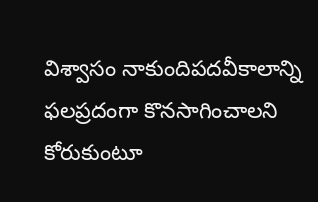విశ్వాసం నాకుందిపదవీకాలాన్ని ఫలప్రదంగా కొనసాగించాలని కోరుకుంటూ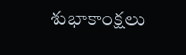శుభాకాంక్షలు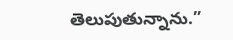తెలుపుతున్నాను.”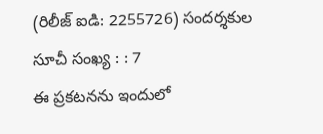(రిలీజ్ ఐడి: 2255726) సందర్శకుల సూచీ సంఖ్య : : 7
ఈ ప్రకటనను ఇందులో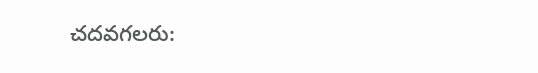చదవగలరు: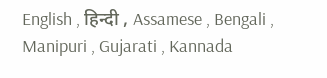English , हिन्दी , Assamese , Bengali , Manipuri , Gujarati , Kannada